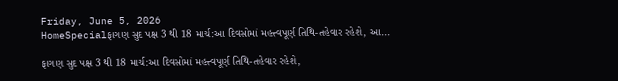Friday, June 5, 2026
HomeSpecialફાગણ સુદ પક્ષ 3 થી 18 માર્ચ:આ દિવસોમાં મહત્ત્વપૂર્ણ તિથિ-તહેવાર રહેશે, આ...

ફાગણ સુદ પક્ષ 3 થી 18 માર્ચ:આ દિવસોમાં મહત્ત્વપૂર્ણ તિથિ-તહેવાર રહેશે,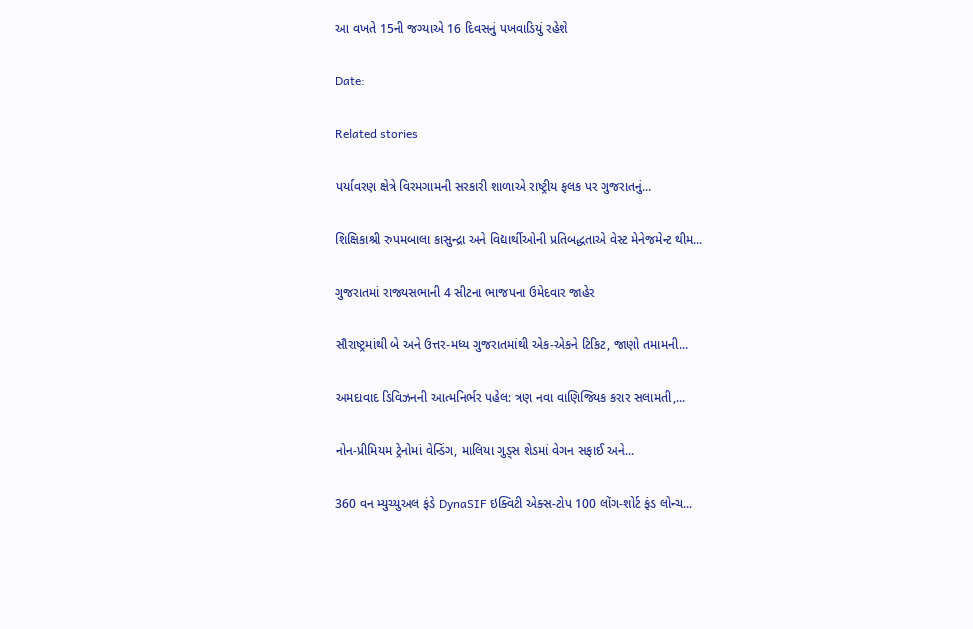આ વખતે 15ની જગ્યાએ 16 દિવસનું પખવાડિયું રહેશે

Date:

Related stories

પર્યાવરણ ક્ષેત્રે વિરમગામની સરકારી શાળાએ રાષ્ટ્રીય ફલક પર ગુજરાતનું...

શિક્ષિકાશ્રી રુપમબાલા કાસુન્દ્રા અને વિદ્યાર્થીઓની પ્રતિબદ્ધતાએ વેસ્ટ મેનેજમેન્ટ થીમ...

ગુજરાતમાં રાજ્યસભાની 4 સીટના ભાજપના ઉમેદવાર જાહેર

સૌરાષ્ટ્રમાંથી બે અને ઉત્તર-મધ્ય ગુજરાતમાંથી એક-એકને ટિકિટ, જાણો તમામની...

અમદાવાદ ડિવિઝનની આત્મનિર્ભર પહેલ: ત્રણ નવા વાણિજ્યિક કરાર સલામતી,...

નોન-પ્રીમિયમ ટ્રેનોમાં વેન્ડિંગ, માલિયા ગુડ્સ શેડમાં વેગન સફાઈ અને...

360 વન મ્યુચ્યુઅલ ફંડે DynaSIF ઇક્વિટી એક્સ-ટોપ 100 લોંગ-શોર્ટ ફંડ લોન્ચ...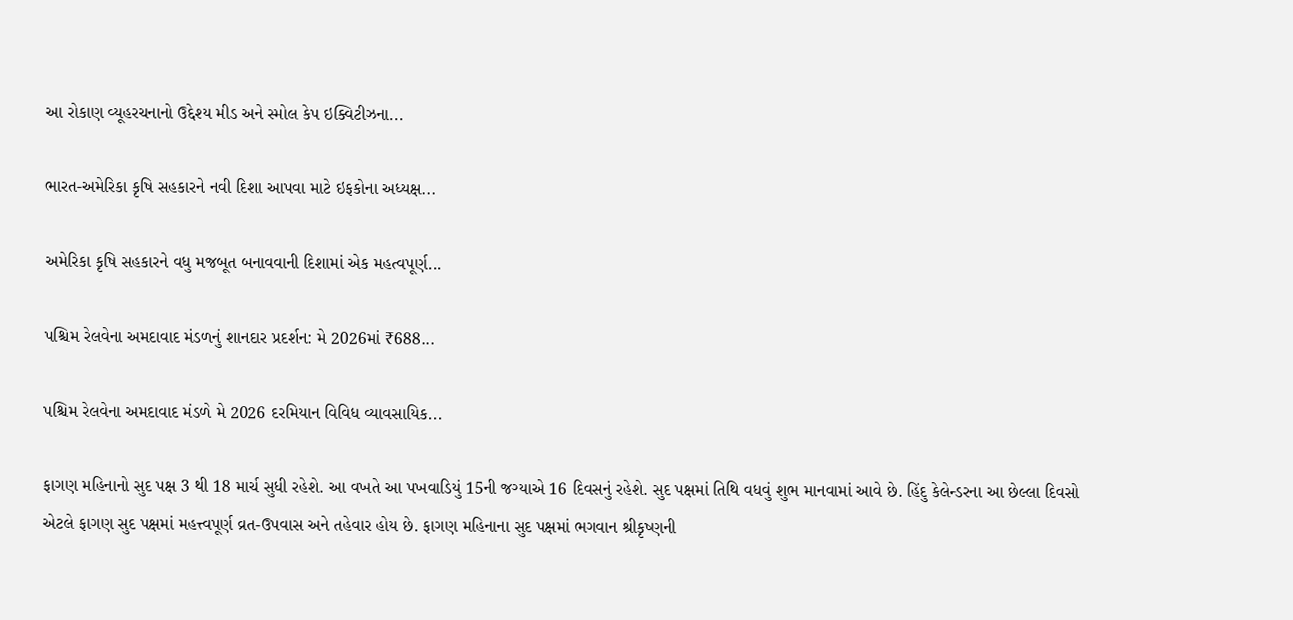આ રોકાણ વ્યૂહરચનાનો ઉદ્દેશ્ય મીડ અને સ્મોલ કેપ ઇક્વિટીઝના...

ભારત-અમેરિકા કૃષિ સહકારને નવી દિશા આપવા માટે ઇફકોના અધ્યક્ષ...

અમેરિકા કૃષિ સહકારને વધુ મજબૂત બનાવવાની દિશામાં એક મહત્વપૂર્ણ...

પશ્ચિમ રેલવેના અમદાવાદ મંડળનું શાનદાર પ્રદર્શન: મે 2026માં ₹688...

પશ્ચિમ રેલવેના અમદાવાદ મંડળે મે 2026 દરમિયાન વિવિધ વ્યાવસાયિક...

ફાગણ મહિનાનો સુદ પક્ષ 3 થી 18 માર્ચ સુધી રહેશે. આ વખતે આ પખવાડિયું 15ની જગ્યાએ 16 દિવસનું રહેશે. સુદ પક્ષમાં તિથિ વધવું શુભ માનવામાં આવે છે. હિંદુ કેલેન્ડરના આ છેલ્લા દિવસો એટલે ફાગણ સુદ પક્ષમાં મહત્ત્વપૂર્ણ વ્રત-ઉપવાસ અને તહેવાર હોય છે. ફાગણ મહિનાના સુદ પક્ષમાં ભગવાન શ્રીકૃષ્ણની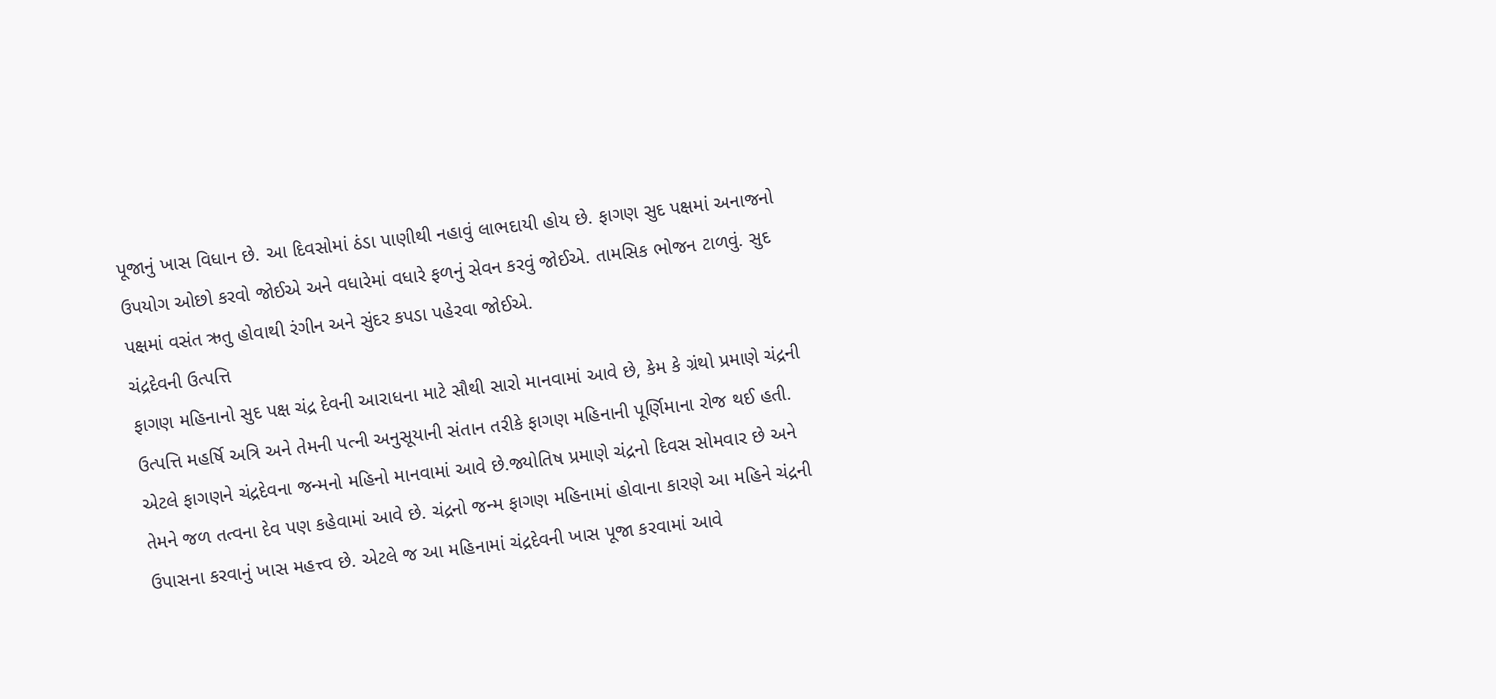પૂજાનું ખાસ વિધાન છે. આ દિવસોમાં ઠંડા પાણીથી નહાવું લાભદાયી હોય છે. ફાગણ સુદ પક્ષમાં અનાજનો ઉપયોગ ઓછો કરવો જોઈએ અને વધારેમાં વધારે ફળનું સેવન કરવું જોઈએ. તામસિક ભોજન ટાળવું. સુદ પક્ષમાં વસંત ઋતુ હોવાથી રંગીન અને સુંદર કપડા પહેરવા જોઈએ.
ચંદ્રદેવની ઉત્પત્તિ
ફાગણ મહિનાનો સુદ પક્ષ ચંદ્ર દેવની આરાધના માટે સૌથી સારો માનવામાં આવે છે, કેમ કે ગ્રંથો પ્રમાણે ચંદ્રની ઉત્પત્તિ મહર્ષિ અત્રિ અને તેમની પત્ની અનુસૂયાની સંતાન તરીકે ફાગણ મહિનાની પૂર્ણિમાના રોજ થઈ હતી. એટલે ફાગણને ચંદ્રદેવના જન્મનો મહિનો માનવામાં આવે છે.જ્યોતિષ પ્રમાણે ચંદ્રનો દિવસ સોમવાર છે અને તેમને જળ તત્વના દેવ પણ કહેવામાં આવે છે. ચંદ્રનો જન્મ ફાગણ મહિનામાં હોવાના કારણે આ મહિને ચંદ્રની ઉપાસના કરવાનું ખાસ મહત્ત્વ છે. એટલે જ આ મહિનામાં ચંદ્રદેવની ખાસ પૂજા કરવામાં આવે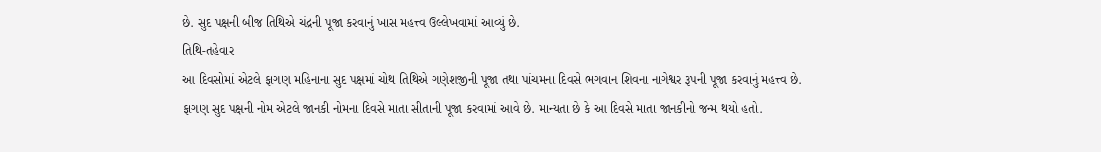છે. સુદ પક્ષની બીજ તિથિએ ચંદ્રની પૂજા કરવાનું ખાસ મહત્ત્વ ઉલ્લેખવામાં આવ્યું છે.
તિથિ-તહેવાર
આ દિવસોમાં એટલે ફાગણ મહિનાના સુદ પક્ષમાં ચોથ તિથિએ ગણેશજીની પૂજા તથા પાંચમના દિવસે ભગવાન શિવના નાગેશ્વર રૂપની પૂજા કરવાનું મહત્ત્વ છે. ફાગણ સુદ પક્ષની નોમ એટલે જાનકી નોમના દિવસે માતા સીતાની પૂજા કરવામાં આવે છે. માન્યતા છે કે આ દિવસે માતા જાનકીનો જન્મ થયો હતો.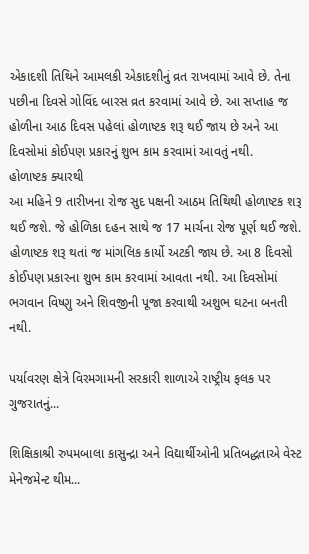એકાદશી તિથિને આમલકી એકાદશીનું વ્રત રાખવામાં આવે છે. તેના પછીના દિવસે ગોવિંદ બારસ વ્રત કરવામાં આવે છે. આ સપ્તાહ જ હોળીના આઠ દિવસ પહેલાં હોળાષ્ટક શરૂ થઈ જાય છે અને આ દિવસોમાં કોઈપણ પ્રકારનું શુભ કામ કરવામાં આવતું નથી.
હોળાષ્ટક ક્યારથી
આ મહિને 9 તારીખના રોજ સુદ પક્ષની આઠમ તિથિથી હોળાષ્ટક શરૂ થઈ જશે. જે હોળિકા દહન સાથે જ 17 માર્ચના રોજ પૂર્ણ થઈ જશે. હોળાષ્ટક શરૂ થતાં જ માંગલિક કાર્યો અટકી જાય છે. આ 8 દિવસો કોઈપણ પ્રકારના શુભ કામ કરવામાં આવતા નથી. આ દિવસોમાં ભગવાન વિષ્ણુ અને શિવજીની પૂજા કરવાથી અશુભ ઘટના બનતી નથી.

પર્યાવરણ ક્ષેત્રે વિરમગામની સરકારી શાળાએ રાષ્ટ્રીય ફલક પર ગુજરાતનું...

શિક્ષિકાશ્રી રુપમબાલા કાસુન્દ્રા અને વિદ્યાર્થીઓની પ્રતિબદ્ધતાએ વેસ્ટ મેનેજમેન્ટ થીમ...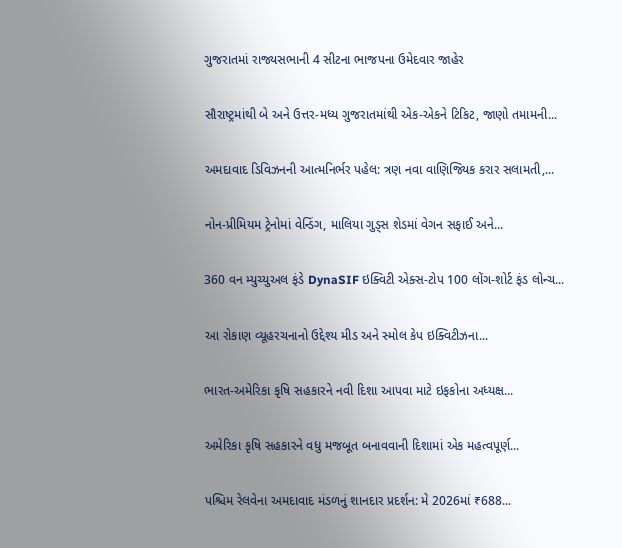ગુજરાતમાં રાજ્યસભાની 4 સીટના ભાજપના ઉમેદવાર જાહેર

સૌરાષ્ટ્રમાંથી બે અને ઉત્તર-મધ્ય ગુજરાતમાંથી એક-એકને ટિકિટ, જાણો તમામની...

અમદાવાદ ડિવિઝનની આત્મનિર્ભર પહેલ: ત્રણ નવા વાણિજ્યિક કરાર સલામતી,...

નોન-પ્રીમિયમ ટ્રેનોમાં વેન્ડિંગ, માલિયા ગુડ્સ શેડમાં વેગન સફાઈ અને...

360 વન મ્યુચ્યુઅલ ફંડે DynaSIF ઇક્વિટી એક્સ-ટોપ 100 લોંગ-શોર્ટ ફંડ લોન્ચ...

આ રોકાણ વ્યૂહરચનાનો ઉદ્દેશ્ય મીડ અને સ્મોલ કેપ ઇક્વિટીઝના...

ભારત-અમેરિકા કૃષિ સહકારને નવી દિશા આપવા માટે ઇફકોના અધ્યક્ષ...

અમેરિકા કૃષિ સહકારને વધુ મજબૂત બનાવવાની દિશામાં એક મહત્વપૂર્ણ...

પશ્ચિમ રેલવેના અમદાવાદ મંડળનું શાનદાર પ્રદર્શન: મે 2026માં ₹688...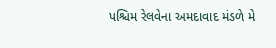પશ્ચિમ રેલવેના અમદાવાદ મંડળે મે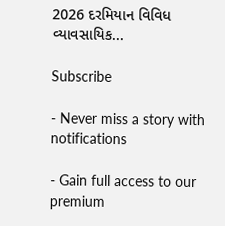2026 દરમિયાન વિવિધ વ્યાવસાયિક...

Subscribe

- Never miss a story with notifications

- Gain full access to our premium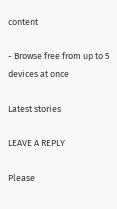content

- Browse free from up to 5 devices at once

Latest stories

LEAVE A REPLY

Please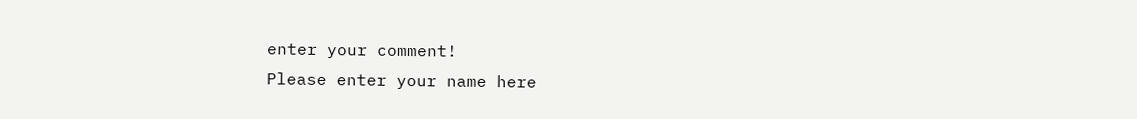enter your comment!
Please enter your name here